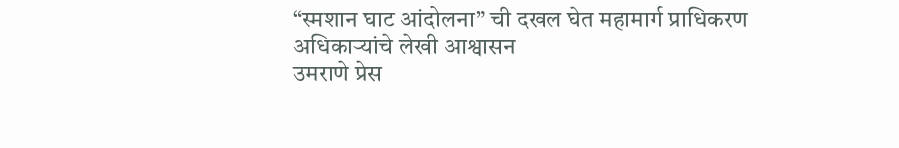“स्मशान घाट आंदोलना” ची दखल घेत महामार्ग प्राधिकरण अधिकाऱ्यांचे लेखी आश्वासन
उमराणे प्रेस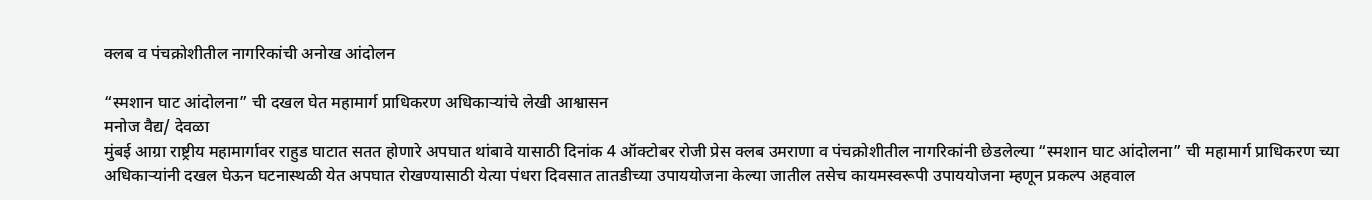क्लब व पंचक्रोशीतील नागरिकांची अनोख आंदोलन

“स्मशान घाट आंदोलना” ची दखल घेत महामार्ग प्राधिकरण अधिकाऱ्यांचे लेखी आश्वासन
मनोज वैद्य/ देवळा
मुंबई आग्रा राष्ट्रीय महामार्गावर राहुड घाटात सतत होणारे अपघात थांबावे यासाठी दिनांक 4 ऑक्टोबर रोजी प्रेस क्लब उमराणा व पंचक्रोशीतील नागरिकांनी छेडलेल्या “स्मशान घाट आंदोलना” ची महामार्ग प्राधिकरण च्या अधिकाऱ्यांनी दखल घेऊन घटनास्थळी येत अपघात रोखण्यासाठी येत्या पंधरा दिवसात तातडीच्या उपाययोजना केल्या जातील तसेच कायमस्वरूपी उपाययोजना म्हणून प्रकल्प अहवाल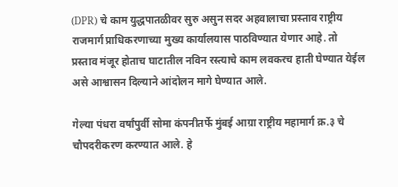(DPR) चे काम युद्धपातळीवर सुरु असुन सदर अहवालाचा प्रस्ताव राष्ट्रीय राजमार्ग प्राधिकरणाच्या मुख्य कार्यालयास पाठविण्यात येणार आहे. तो प्रस्ताव मंजूर होताच घाटातील नविन रस्त्याचे काम लवकरच हाती घेण्यात येईल असे आश्वासन दिल्याने आंदोलन मागे घेण्यात आले.

गेल्या पंधरा वर्षांपुर्वी सोमा कंपनीतर्फे मुंबई आग्रा राष्ट्रीय महामार्ग क्र.३ चे चौपदरीकरण करण्यात आले. हे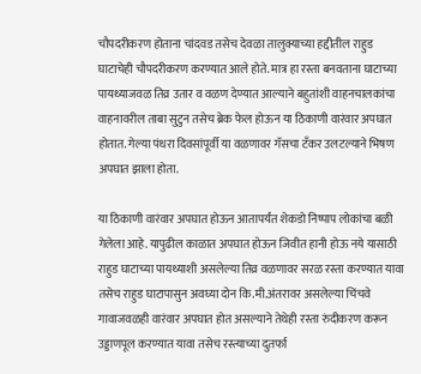चौपदरीकरण होताना चांदवड तसेच देवळा तालुक्याच्या हद्दीतील राहुड घाटाचेही चौपदरीकरण करण्यात आले होते. मात्र हा रस्ता बनवताना घाटाच्या पायथ्याजवळ तिव्र उतार व वळण देण्यात आल्याने बहुतांशी वाहनचालकांचा वाहनावरील ताबा सुटुन तसेच ब्रेक फेल होऊन या ठिकाणी वारंवार अपघात होतात. गेल्या पंधरा दिवसांपूर्वी या वळणावर गॅसचा टॅंकर उलटल्याने भिषण अपघात झाला होता.

या ठिकाणी वारंवार अपघात होऊन आतापर्यंत शेकडो निष्पाप लोकांचा बळी गेलेला आहे. यापुढील काळात अपघात होऊन जिवीत हानी होऊ नये यासाठी राहुड घाटाच्या पायथ्याशी असलेल्या तिव्र वळणावर सरळ रस्ता करण्यात यावा तसेच राहुड घाटापासुन अवघ्या दोन कि.मी.अंतरावर असलेल्या चिंचवे गावाजवळही वारंवार अपघात होत असल्याने तेथेही रस्ता रुंदीकरण करून उड्डाणपूल करण्यात यावा तसेच रस्त्याच्या दुतर्फा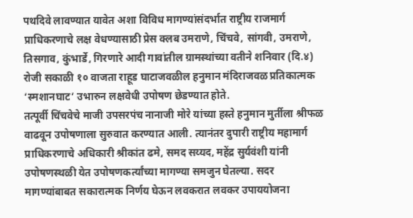पथदिवे लावण्यात यावेत अशा विविध मागण्यांसंदर्भात राष्ट्रीय राजमार्ग प्राधिकरणाचे लक्ष वेधण्यासाठी प्रेस क्लब उमराणे, चिंचवे, सांगवी, उमराणे, तिसगाव, कुंभार्डे, गिरणारे आदी गावांतील ग्रामस्थांच्या वतीने शनिवार (दि.४) रोजी सकाळी १० वाजता राहूड घाटाजवळील हनुमान मंदिराजवळ प्रतिकात्मक ‘स्मशानघाट’ उभारुन लक्षवेधी उपोषण छेडण्यात होते.
तत्पूर्वी चिंचवेचे माजी उपसरपंच नानाजी मोरे यांच्या हस्ते हनुमान मुर्तीला श्रीफळ वाढवून उपोषणाला सुरुवात करण्यात आली. त्यानंतर दुपारी राष्ट्रीय महामार्ग प्राधिकरणाचे अधिकारी श्रीकांत ढमे, समद सय्यद, महेंद्र सुर्यवंशी यांनी उपोषणस्थळी येत उपोषणकर्त्यांच्या मागण्या समजुन घेतल्या. सदर मागण्यांबाबत सकारात्मक निर्णय घेऊन लवकरात लवकर उपाययोजना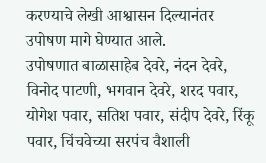करण्याचे लेखी आश्वासन दिल्यानंतर उपोषण मागे घेण्यात आले.
उपोषणात बाळासाहेब देवरे, नंदन देवरे, विनोद पाटणी, भगवान देवरे, शरद पवार, योगेश पवार, सतिश पवार, संदीप देवरे, रिंकू पवार, चिंचवेच्या सरपंच वैशाली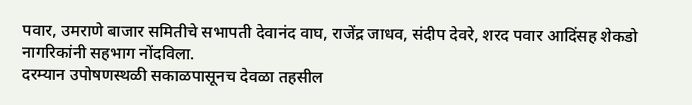पवार, उमराणे बाजार समितीचे सभापती देवानंद वाघ, राजेंद्र जाधव, संदीप देवरे, शरद पवार आदिंसह शेकडो नागरिकांनी सहभाग नोंदविला.
दरम्यान उपोषणस्थळी सकाळपासूनच देवळा तहसील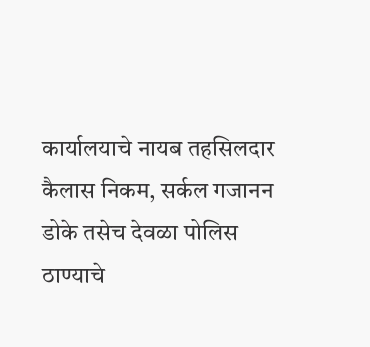कार्यालयाचे नायब तहसिलदार कैलास निकम, सर्कल गजानन डोके तसेच देवळा पोलिस ठाण्याचे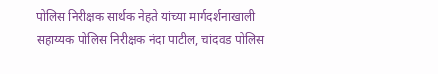पोलिस निरीक्षक सार्थक नेहते यांच्या मार्गदर्शनाखाली सहाय्यक पोलिस निरीक्षक नंदा पाटील, चांदवड पोलिस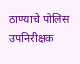ठाण्याचे पोलिस उपनिरीक्षक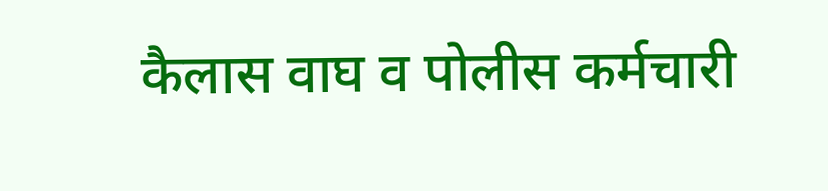कैलास वाघ व पोलीस कर्मचारी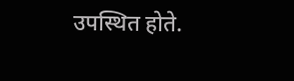उपस्थित होते.